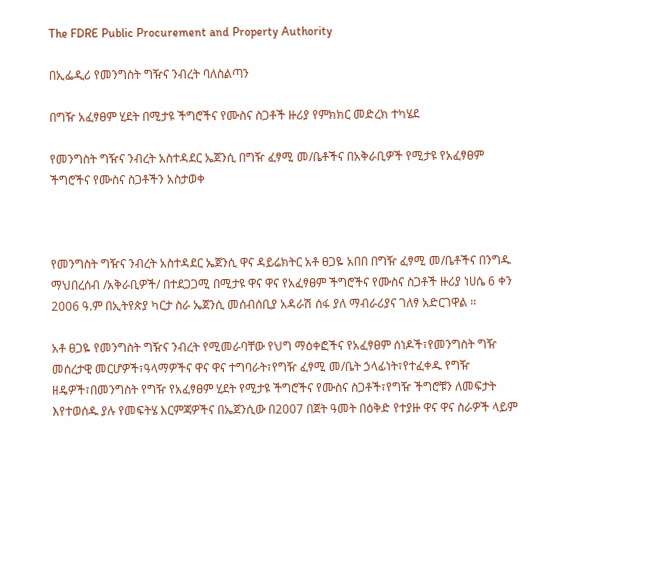The FDRE Public Procurement and Property Authority

በኢፌዲሪ የመንግስት ግዥና ንብረት ባለስልጣን

በግዥ አፈፃፀም ሂደት በሚታዩ ችግሮችና የሙስና ስጋቶች ዙሪያ የምክክር መድረክ ተካሄደ

የመንግስት ግዥና ንብረት አስተዳደር ኤጀንሲ በግዥ ፈፃሚ መ/ቤቶችና በአቅራቢዎች የሚታዩ የአፈፃፀም ችግሮችና የሙስና ስጋቶችን አስታወቀ



የመንግስት ግዥና ንብረት አስተዳደር ኤጀንሲ ዋና ዳይሬክትር አቶ ፀጋዬ አበበ በግዥ ፈፃሚ መ/ቤቶችና በንግዱ ማህበረሰብ /አቅራቢዎች/ በተደጋጋሚ በሚታዩ ዋና ዋና የአፈፃፀም ችግሮችና የሙስና ስጋቶች ዙሪያ ነሀሴ 6 ቀን 2006 ዓ.ም በኢትየጵያ ካርታ ስራ ኤጀንሲ መሰብሰቢያ አዳራሽ ሰፋ ያለ ማብራሪያና ገለፃ አድርገዋል ፡፡

አቶ ፀጋዬ የመንግስት ግዥና ንብረት የሚመራባቸው የህግ ማዕቀፎችና የአፈፃፀም ሰነዶች፣የመንግስት ግዥ መሰረታዊ መርሆዎች፣ዓላማዎችና ዋና ዋና ተግባራት፣የግዥ ፈፃሚ መ/ቤት ኃላፊነት፣የተፈቀዱ የግዥ ዘዴዎች፣በመንግስት የግዥ የአፈፃፀም ሂደት የሚታዩ ችግሮችና የሙስና ስጋቶች፣የግዥ ችግሮቹን ለመፍታት እየተወሰዱ ያሉ የመፍትሄ እርምጃዎችና በኤጀንሲው በ2007 በጀት ዓመት በዕቅድ የተያዙ ዋና ዋና ስራዎች ላይም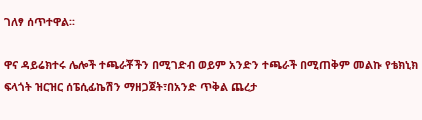ገለፃ ሰጥተዋል፡፡

ዋና ዳይሬክተሩ ሌሎች ተጫራቾችን በሚገድብ ወይም አንድን ተጫራች በሚጠቅም መልኩ የቴክኒክ ፍላጎት ዝርዝር ሰፔሲፊኬሽን ማዘጋጀት፣በአንድ ጥቅል ጨረታ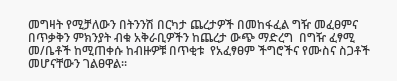መግዛት የሚቻለውን በትንንሽ በርካታ ጨረታዎች በመከፋፈል ግዥ መፈፀምና በጥቃቅን ምክንያት ብቁ አቅራቢዎችን ከጨረታ ውጭ ማድረግ  በግዥ ፈፃሚ መ/ቤቶች ከሚጠቀሱ ከብዙዎቹ በጥቂቱ  የአፈፃፀም ችግሮችና የሙስና ስጋቶች መሆናቸውን ገልፀዋል፡፡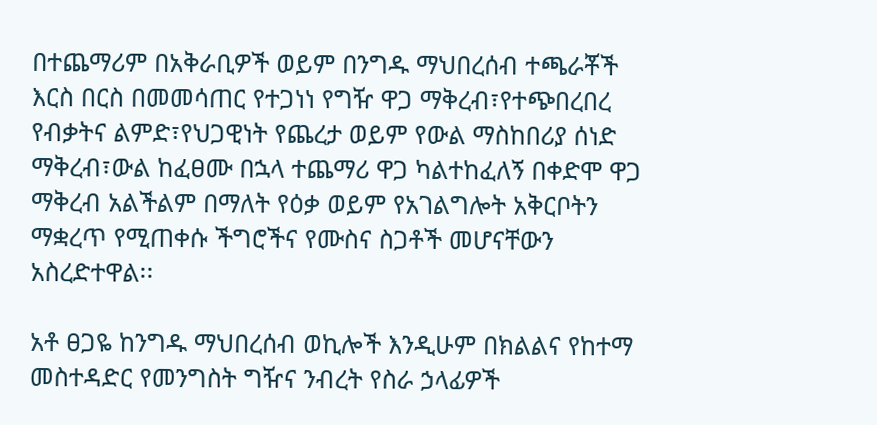በተጨማሪም በአቅራቢዎች ወይም በንግዱ ማህበረሰብ ተጫራቾች እርስ በርስ በመመሳጠር የተጋነነ የግዥ ዋጋ ማቅረብ፣የተጭበረበረ የብቃትና ልምድ፣የህጋዊነት የጨረታ ወይም የውል ማስከበሪያ ሰነድ ማቅረብ፣ውል ከፈፀሙ በኋላ ተጨማሪ ዋጋ ካልተከፈለኝ በቀድሞ ዋጋ ማቅረብ አልችልም በማለት የዕቃ ወይም የአገልግሎት አቅርቦትን ማቋረጥ የሚጠቀሱ ችግሮችና የሙስና ስጋቶች መሆናቸውን አስረድተዋል፡፡

አቶ ፀጋዬ ከንግዱ ማህበረሰብ ወኪሎች እንዲሁም በክልልና የከተማ መስተዳድር የመንግስት ግዥና ንብረት የስራ ኃላፊዎች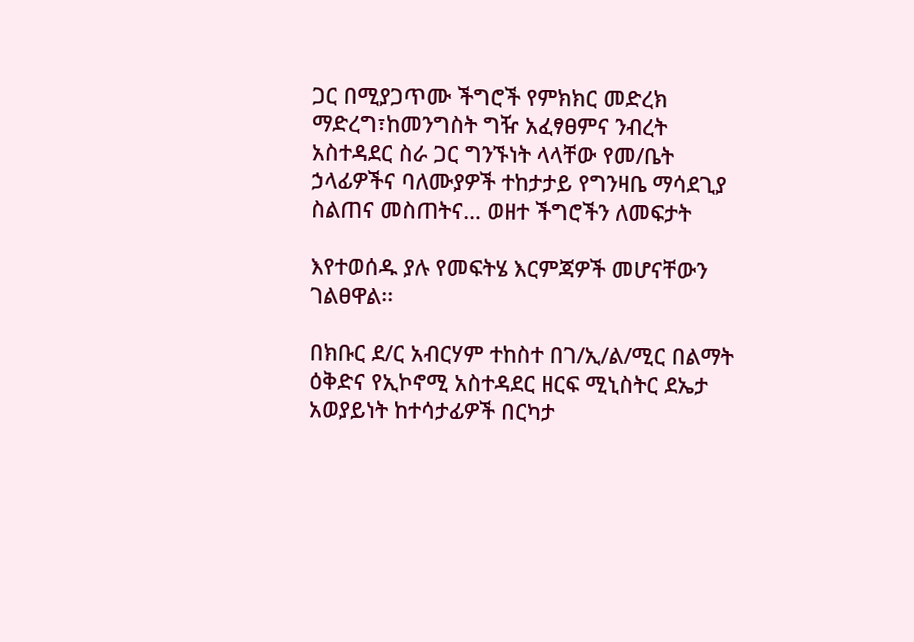ጋር በሚያጋጥሙ ችግሮች የምክክር መድረክ ማድረግ፣ከመንግስት ግዥ አፈፃፀምና ንብረት አስተዳደር ስራ ጋር ግንኙነት ላላቸው የመ/ቤት ኃላፊዎችና ባለሙያዎች ተከታታይ የግንዛቤ ማሳደጊያ ስልጠና መስጠትና… ወዘተ ችግሮችን ለመፍታት

እየተወሰዱ ያሉ የመፍትሄ እርምጃዎች መሆናቸውን ገልፀዋል፡፡

በክቡር ደ/ር አብርሃም ተከስተ በገ/ኢ/ል/ሚር በልማት ዕቅድና የኢኮኖሚ አስተዳደር ዘርፍ ሚኒስትር ደኤታ አወያይነት ከተሳታፊዎች በርካታ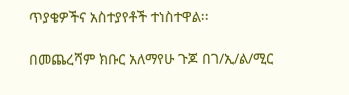ጥያቄዎችና አስተያየቶች ተነስተዋል፡፡

በመጨረሻም ክቡር አለማየሁ ጉጆ በገ/ኢ/ል/ሚር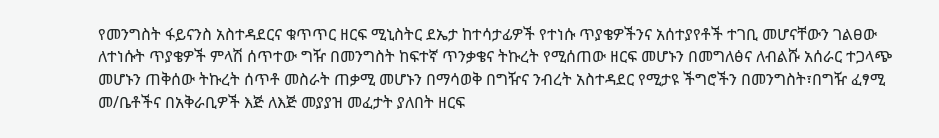የመንግስት ፋይናንስ አስተዳደርና ቁጥጥር ዘርፍ ሚኒስትር ደኤታ ከተሳታፊዎች የተነሱ ጥያቄዎችንና አሰተያየቶች ተገቢ መሆናቸውን ገልፀው ለተነሱት ጥያቄዎች ምላሽ ሰጥተው ግዥ በመንግስት ከፍተኛ ጥንቃቄና ትኩረት የሚሰጠው ዘርፍ መሆኑን በመግለፅና ለብልሹ አሰራር ተጋላጭ መሆኑን ጠቅሰው ትኩረት ሰጥቶ መስራት ጠቃሚ መሆኑን በማሳወቅ በግዥና ንብረት አስተዳደር የሚታዩ ችግሮችን በመንግስት፣በግዥ ፈፃሚ መ/ቤቶችና በአቅራቢዎች እጅ ለእጅ መያያዝ መፈታት ያለበት ዘርፍ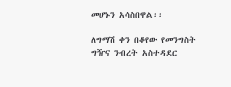መሆኑን አሳስበዋል፡፡

ለግማሽ ቀን በቆየው የመንግስት ግዥና ንብረት አስተዳደር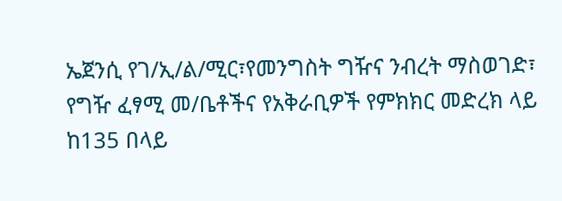ኤጀንሲ የገ/ኢ/ል/ሚር፣የመንግስት ግዥና ንብረት ማስወገድ፣ የግዥ ፈፃሚ መ/ቤቶችና የአቅራቢዎች የምክክር መድረክ ላይ ከ135 በላይ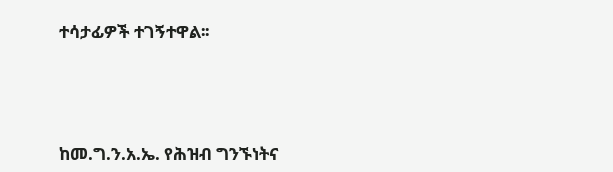ተሳታፊዎች ተገኝተዋል፡፡





ከመ.ግ.ን.አ.ኤ. የሕዝብ ግንኙነትና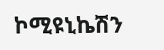ኮሚዩኒኬሽን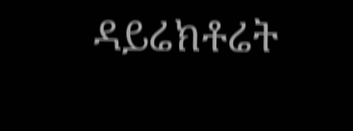ዳይሬክቶሬት